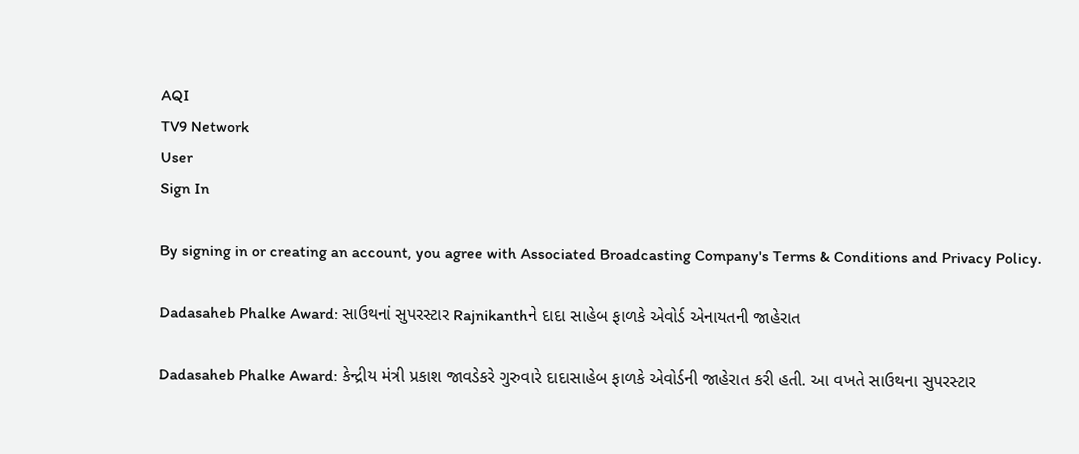AQI
TV9 Network
User
Sign In

By signing in or creating an account, you agree with Associated Broadcasting Company's Terms & Conditions and Privacy Policy.

Dadasaheb Phalke Award: સાઉથનાં સુપરસ્ટાર Rajnikanthને દાદા સાહેબ ફાળકે એવોર્ડ એનાયતની જાહેરાત

Dadasaheb Phalke Award: કેન્દ્રીય મંત્રી પ્રકાશ જાવડેકરે ગુરુવારે દાદાસાહેબ ફાળકે એવોર્ડની જાહેરાત કરી હતી. આ વખતે સાઉથના સુપરસ્ટાર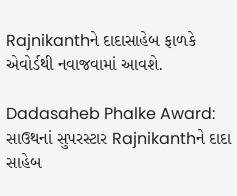Rajnikanthને દાદાસાહેબ ફાળકે એવોર્ડથી નવાજવામાં આવશે.

Dadasaheb Phalke Award: સાઉથનાં સુપરસ્ટાર Rajnikanthને દાદા સાહેબ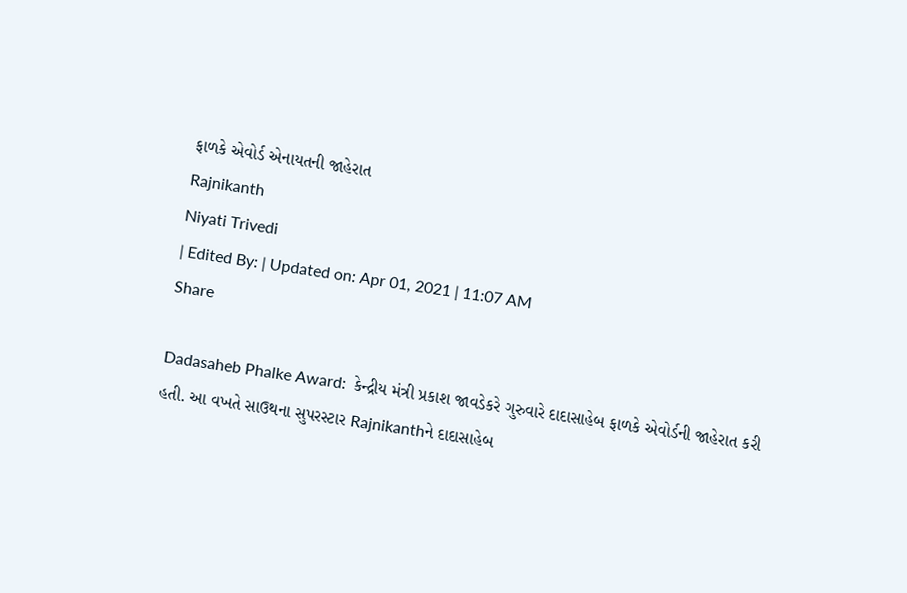ફાળકે એવોર્ડ એનાયતની જાહેરાત
Rajnikanth
Niyati Trivedi
| Edited By: | Updated on: Apr 01, 2021 | 11:07 AM
Share

Dadasaheb Phalke Award:  કેન્દ્રીય મંત્રી પ્રકાશ જાવડેકરે ગુરુવારે દાદાસાહેબ ફાળકે એવોર્ડની જાહેરાત કરી હતી. આ વખતે સાઉથના સુપરસ્ટાર Rajnikanthને દાદાસાહેબ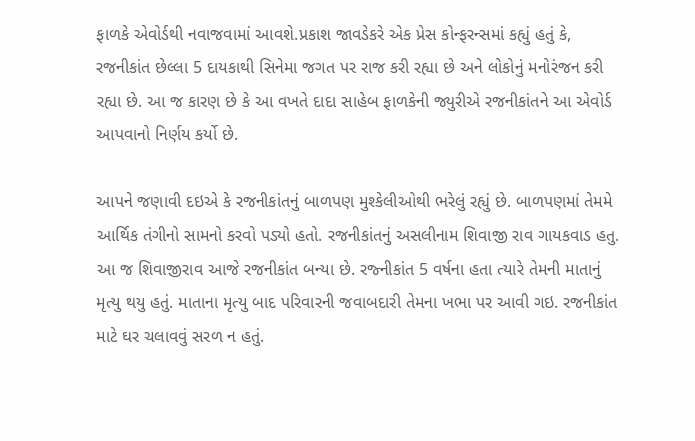ફાળકે એવોર્ડથી નવાજવામાં આવશે.પ્રકાશ જાવડેકરે એક પ્રેસ કોન્ફરન્સમાં કહ્યું હતું કે, રજનીકાંત છેલ્લા 5 દાયકાથી સિનેમા જગત પર રાજ કરી રહ્યા છે અને લોકોનું મનોરંજન કરી રહ્યા છે. આ જ કારણ છે કે આ વખતે દાદા સાહેબ ફાળકેની જ્યુરીએ રજનીકાંતને આ એવોર્ડ આપવાનો નિર્ણય કર્યો છે.

આપને જણાવી દઇએ કે રજનીકાંતનું બાળપણ મુશ્કેલીઓથી ભરેલું રહ્યું છે. બાળપણમાં તેમમે આર્થિક તંગીનો સામનો કરવો પડ્યો હતો. રજનીકાંતનું અસલીનામ શિવાજી રાવ ગાયકવાડ હતુ. આ જ શિવાજીરાવ આજે રજનીકાંત બન્યા છે. રજ્નીકાંત 5 વર્ષના હતા ત્યારે તેમની માતાનું મૃત્યુ થયુ હતું. માતાના મૃત્યુ બાદ પરિવારની જવાબદારી તેમના ખભા પર આવી ગઇ. રજનીકાંત માટે ઘર ચલાવવું સરળ ન હતું.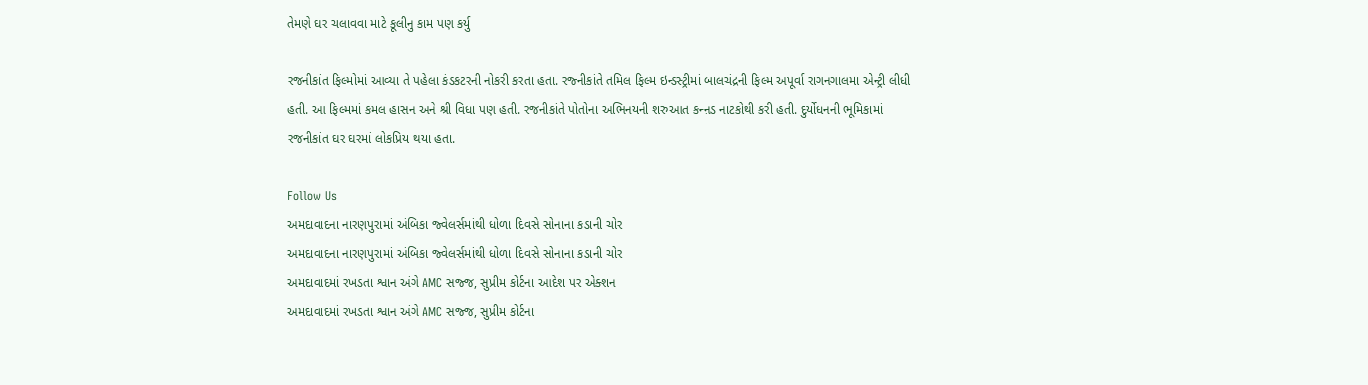તેમણે ઘર ચલાવવા માટે કૂલીનુ કામ પણ કર્યુ

રજનીકાંત ફિલ્મોમાં આવ્યા તે પહેલા કંડકટરની નોકરી કરતા હતા. રજ્નીકાંતે તમિલ ફિલ્મ ઇન્ડસ્ટ્રીમાં બાલચંદ્રની ફિલ્મ અપૂર્વા રાગનગાલમા એન્ટ્રી લીધી હતી. આ ફિલ્મમાં કમલ હાસન અને શ્રી વિધા પણ હતી. રજનીકાંતે પોતોના અભિનયની શરુઆત કન્ન઼ડ નાટકોથી કરી હતી. દુર્યોધનની ભૂમિકામાં રજનીકાંત ઘર ઘરમાં લોકપ્રિય થયા હતા.

Follow Us
અમદાવાદના નારણપુરામાં અંબિકા જ્વેલર્સમાંથી ધોળા દિવસે સોનાના કડાની ચોર
અમદાવાદના નારણપુરામાં અંબિકા જ્વેલર્સમાંથી ધોળા દિવસે સોનાના કડાની ચોર
અમદાવાદમાં રખડતા શ્વાન અંગે AMC સજ્જ, સુપ્રીમ કોર્ટના આદેશ પર એક્શન
અમદાવાદમાં રખડતા શ્વાન અંગે AMC સજ્જ, સુપ્રીમ કોર્ટના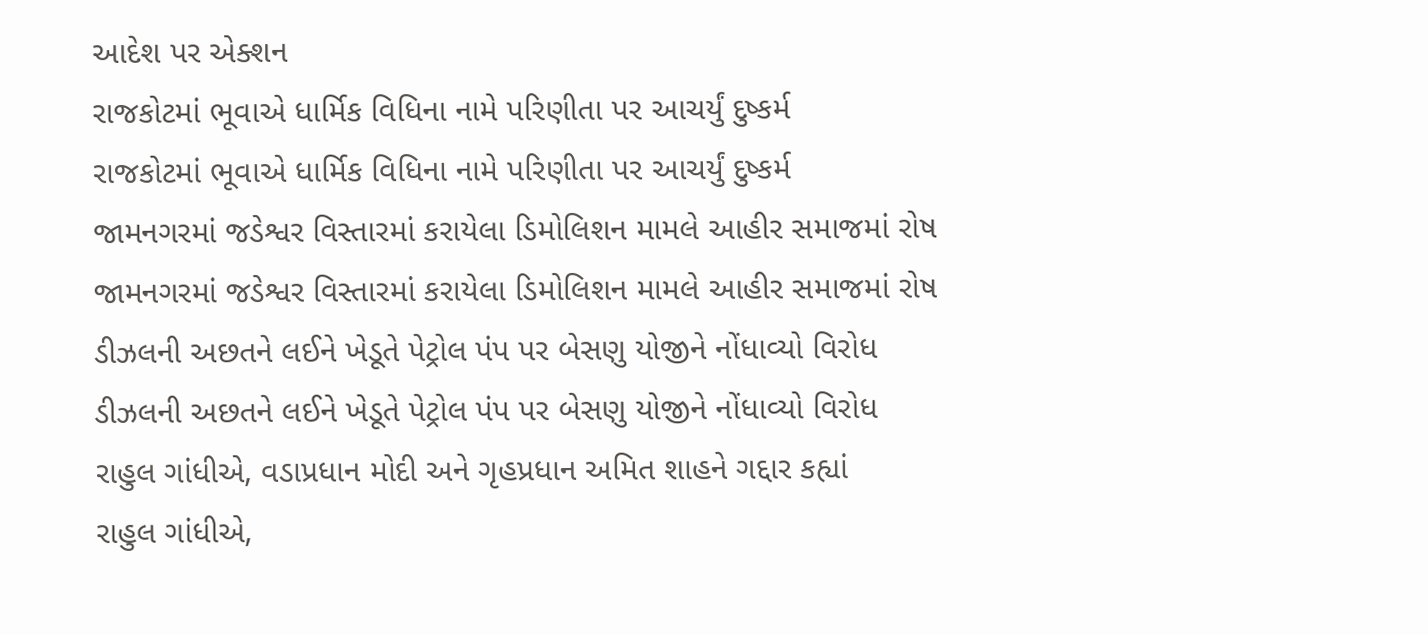આદેશ પર એક્શન
રાજકોટમાં ભૂવાએ ધાર્મિક વિધિના નામે પરિણીતા પર આચર્યું દુષ્કર્મ
રાજકોટમાં ભૂવાએ ધાર્મિક વિધિના નામે પરિણીતા પર આચર્યું દુષ્કર્મ
જામનગરમાં જડેશ્વર વિસ્તારમાં કરાયેલા ડિમોલિશન મામલે આહીર સમાજમાં રોષ
જામનગરમાં જડેશ્વર વિસ્તારમાં કરાયેલા ડિમોલિશન મામલે આહીર સમાજમાં રોષ
ડીઝલની અછતને લઈને ખેડૂતે પેટ્રોલ પંપ પર બેસણુ યોજીને નોંધાવ્યો વિરોધ
ડીઝલની અછતને લઈને ખેડૂતે પેટ્રોલ પંપ પર બેસણુ યોજીને નોંધાવ્યો વિરોધ
રાહુલ ગાંધીએ, વડાપ્રધાન મોદી અને ગૃહપ્રધાન અમિત શાહને ગદ્દાર કહ્યાં
રાહુલ ગાંધીએ,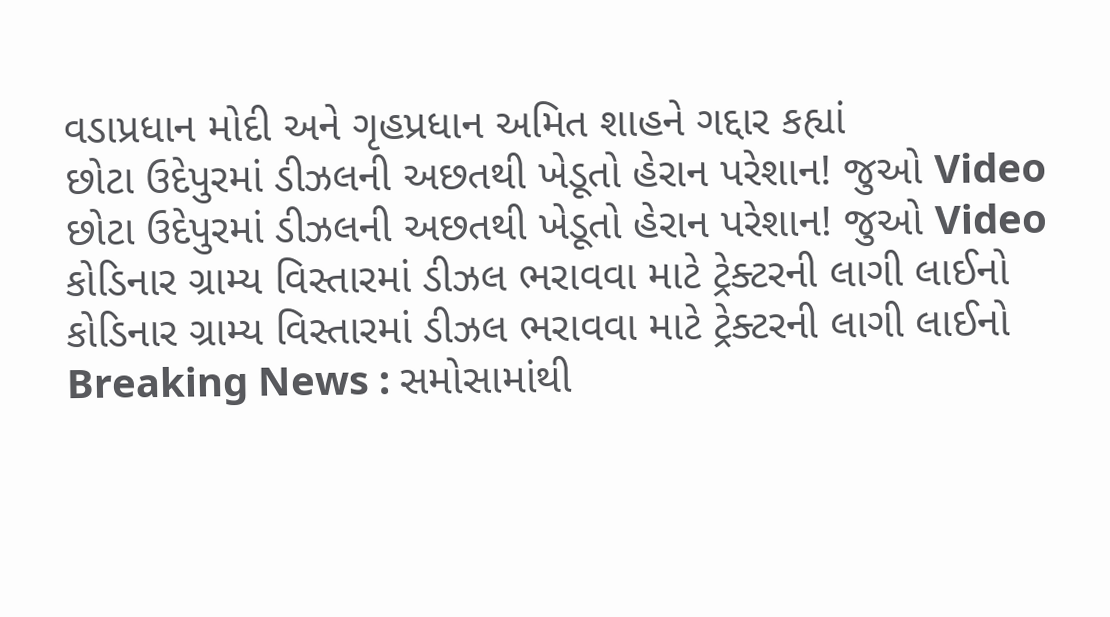વડાપ્રધાન મોદી અને ગૃહપ્રધાન અમિત શાહને ગદ્દાર કહ્યાં
છોટા ઉદેપુરમાં ડીઝલની અછતથી ખેડૂતો હેરાન પરેશાન! જુઓ Video
છોટા ઉદેપુરમાં ડીઝલની અછતથી ખેડૂતો હેરાન પરેશાન! જુઓ Video
કોડિનાર ગ્રામ્ય વિસ્તારમાં ડીઝલ ભરાવવા માટે ટ્રેક્ટરની લાગી લાઈનો
કોડિનાર ગ્રામ્ય વિસ્તારમાં ડીઝલ ભરાવવા માટે ટ્રેક્ટરની લાગી લાઈનો
Breaking News : સમોસામાંથી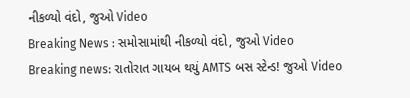નીકળ્યો વંદો, જુઓ Video
Breaking News : સમોસામાંથી નીકળ્યો વંદો, જુઓ Video
Breaking news: રાતોરાત ગાયબ થયું AMTS બસ સ્ટેન્ડ! જુઓ Video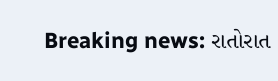Breaking news: રાતોરાત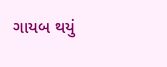ગાયબ થયું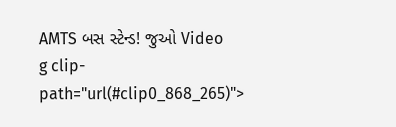AMTS બસ સ્ટેન્ડ! જુઓ Video
g clip-path="url(#clip0_868_265)">